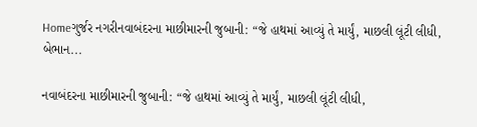Homeગુર્જર નગરીનવાબંદરના માછીમારની જુબાની: “જે હાથમાં આવ્યું તે માર્યું, માછલી લૂંટી લીધી, બેભાન...

નવાબંદરના માછીમારની જુબાની: “જે હાથમાં આવ્યું તે માર્યું, માછલી લૂંટી લીધી,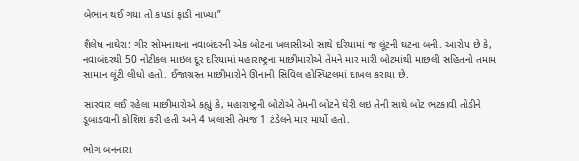બેભાન થઈ ગયા તો કપડાં ફાડી નાખ્યા”

શૈલેષ નાઘેરા: ગીર સોમનાથના નવાબંદરની એક બોટના ખલાસીઓ સાથે દરિયામાં જ લૂંટની ઘટના બની. આરોપ છે કે, નવાબંદરથી 50 નોટીકલ માઇલ દૂર દરિયામાં મહારાષ્ટ્રના માછીમારોએ તેમને માર મારી બોટમાંથી માછલી સહિતનો તમામ સામાન લૂંટી લીધો હતો. ઈજાગ્રસ્ત માછીમારોને ઊનાની સિવિલ હોસ્પિટલમાં દાખલ કરાયા છે.

સારવાર લઈ રહેલા માછીમારોએ કહ્યું કે, મહારાષ્ટ્રની બોટોએ તેમની બોટને ઘેરી લઇ તેની સાથે બોટ ભટકાવી તોડીને ડૂબાડવાની કોશિશ કરી હતી અને 4 ખલાસી તેમજ 1 ટંડેલને માર માર્યો હતો.

ભોગ બનનારા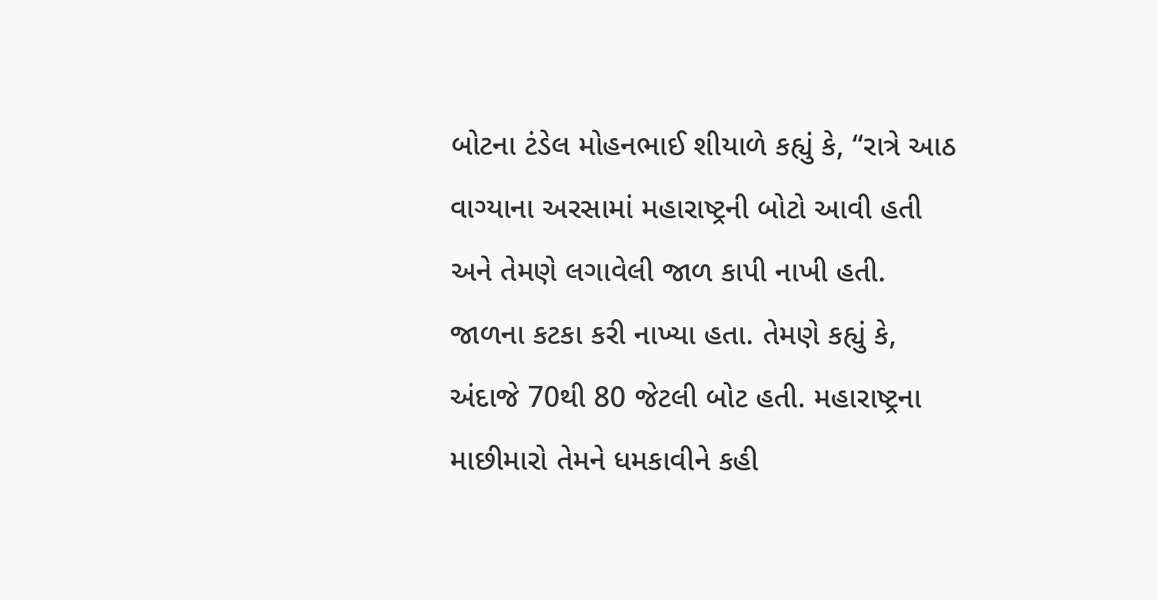બોટના ટંડેલ મોહનભાઈ શીયાળે કહ્યું કે, “રાત્રે આઠ વાગ્યાના અરસામાં મહારાષ્ટ્રની બોટો આવી હતી અને તેમણે લગાવેલી જાળ કાપી નાખી હતી. જાળના કટકા કરી નાખ્યા હતા. તેમણે કહ્યું કે, અંદાજે 70થી 80 જેટલી બોટ હતી. મહારાષ્ટ્રના માછીમારો તેમને ધમકાવીને કહી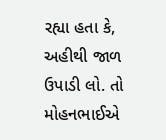રહ્યા હતા કે, અહીથી જાળ ઉપાડી લો. તો મોહનભાઈએ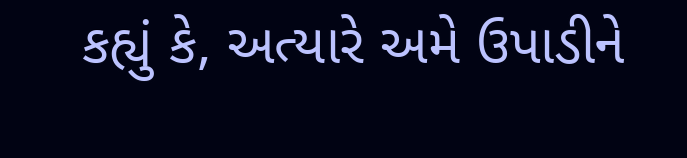કહ્યું કે, અત્યારે અમે ઉપાડીને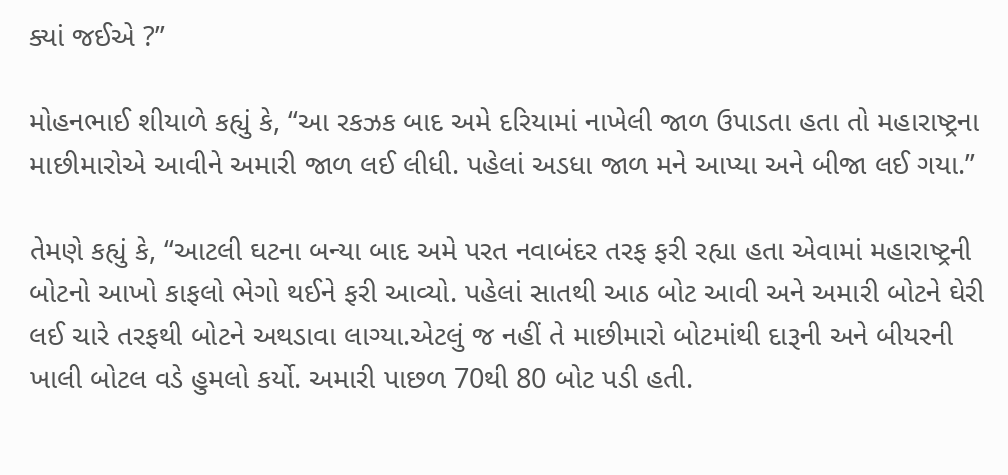ક્યાં જઈએ ?”

મોહનભાઈ શીયાળે કહ્યું કે, “આ રકઝક બાદ અમે દરિયામાં નાખેલી જાળ ઉપાડતા હતા તો મહારાષ્ટ્રના માછીમારોએ આવીને અમારી જાળ લઈ લીધી. પહેલાં અડધા જાળ મને આપ્યા અને બીજા લઈ ગયા.”

તેમણે કહ્યું કે, “આટલી ઘટના બન્યા બાદ અમે પરત નવાબંદર તરફ ફરી રહ્યા હતા એવામાં મહારાષ્ટ્રની બોટનો આખો કાફલો ભેગો થઈને ફરી આવ્યો. પહેલાં સાતથી આઠ બોટ આવી અને અમારી બોટને ઘેરી લઈ ચારે તરફથી બોટને અથડાવા લાગ્યા.એટલું જ નહીં તે માછીમારો બોટમાંથી દારૂની અને બીયરની ખાલી બોટલ વડે હુમલો કર્યો. અમારી પાછળ 70થી 80 બોટ પડી હતી.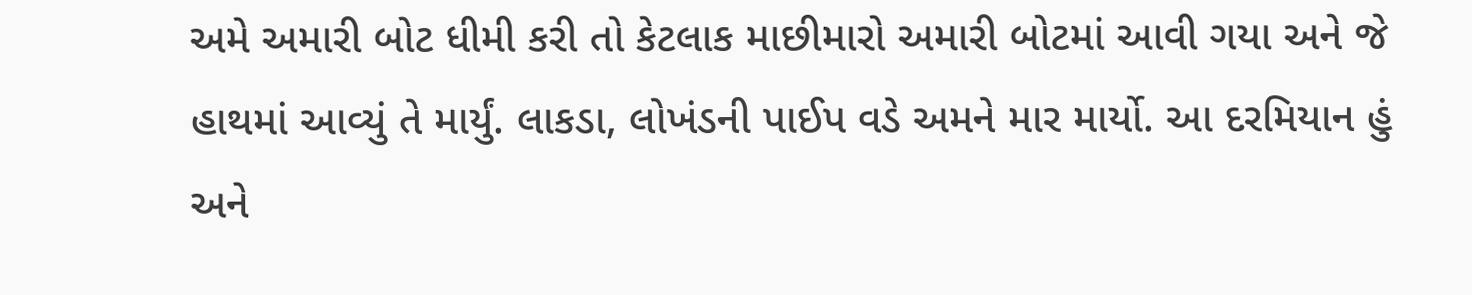અમે અમારી બોટ ધીમી કરી તો કેટલાક માછીમારો અમારી બોટમાં આવી ગયા અને જે હાથમાં આવ્યું તે માર્યું. લાકડા, લોખંડની પાઈપ વડે અમને માર માર્યો. આ દરમિયાન હું અને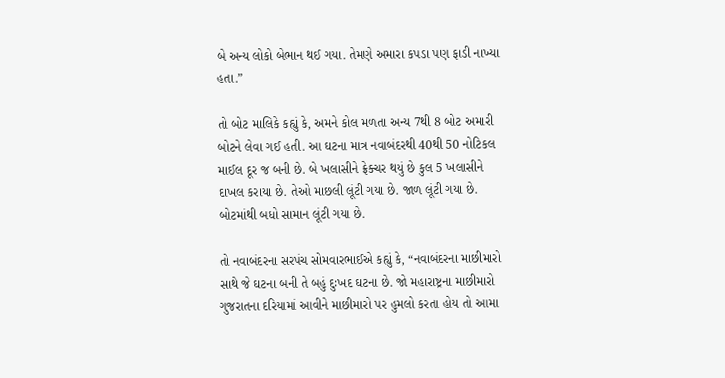બે અન્ય લોકો બેભાન થઈ ગયા. તેમણે અમારા કપડા પણ ફાડી નાખ્યા હતા.”

તો બોટ માલિકે કહ્યું કે, અમને કોલ મળતા અન્ય 7થી 8 બોટ અમારી બોટને લેવા ગઈ હતી. આ ઘટના માત્ર નવાબંદરથી 40થી 50 નોટિકલ માઈલ દૂર જ બની છે. બે ખલાસીને ફ્રેક્ચર થયું છે કુલ 5 ખલાસીને દાખલ કરાયા છે. તેઓ માછલી લૂંટી ગયા છે. જાળ લૂંટી ગયા છે. બોટમાંથી બધો સામાન લૂંટી ગયા છે.

તો નવાબંદરના સરપંચ સોમવારભાઈએ કહ્યું કે, “નવાબંદરના માછીમારો સાથે જે ઘટના બની તે બહું દુઃખદ ઘટના છે. જો મહારાષ્ટ્રના માછીમારો ગુજરાતના દરિયામાં આવીને માછીમારો પર હુમલો કરતા હોય તો આમા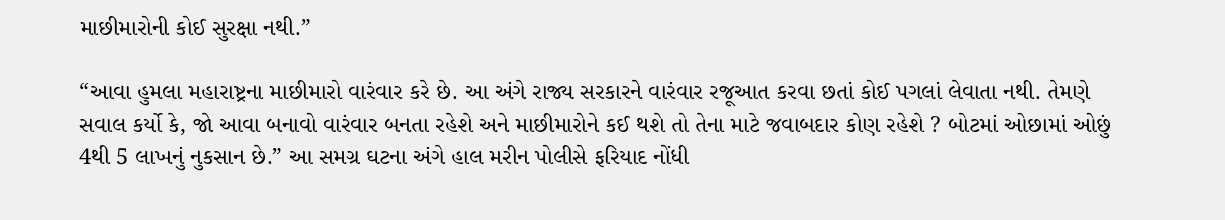માછીમારોની કોઈ સુરક્ષા નથી.”

“આવા હુમલા મહારાષ્ટ્રના માછીમારો વારંવાર કરે છે. આ અંગે રાજ્ય સરકારને વારંવાર રજૂઆત કરવા છતાં કોઈ પગલાં લેવાતા નથી. તેમણે સવાલ કર્યો કે, જો આવા બનાવો વારંવાર બનતા રહેશે અને માછીમારોને કઈ થશે તો તેના માટે જવાબદાર કોણ રહેશે ? બોટમાં ઓછામાં ઓછું 4થી 5 લાખનું નુકસાન છે.” આ સમગ્ર ઘટના અંગે હાલ મરીન પોલીસે ફરિયાદ નોંધી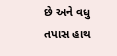છે અને વધુ તપાસ હાથ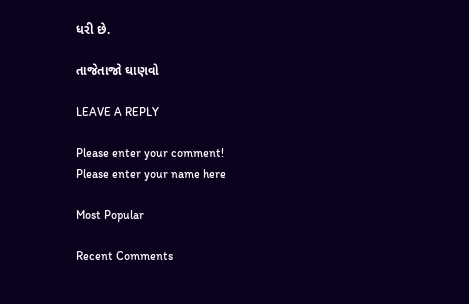ધરી છે.

તાજેતાજો ઘાણવો

LEAVE A REPLY

Please enter your comment!
Please enter your name here

Most Popular

Recent Comments